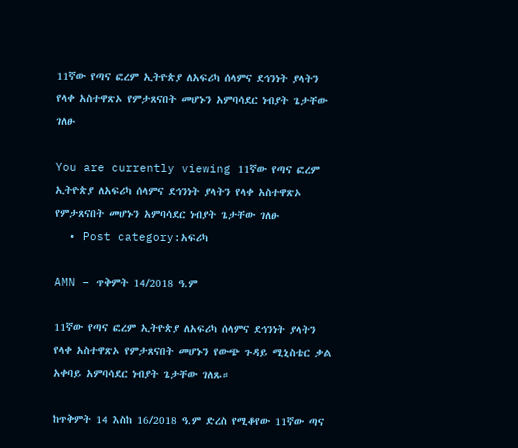11ኛው የጣና ፎረም ኢትዮጵያ ለአፍሪካ ሰላምና ደኅንነት ያላትን የላቀ አስተዋጽኦ የምታጸናበት መሆኑን አምባሳደር ነብያት ጌታቸው ገለፁ

You are currently viewing 11ኛው የጣና ፎረም ኢትዮጵያ ለአፍሪካ ሰላምና ደኅንነት ያላትን የላቀ አስተዋጽኦ የምታጸናበት መሆኑን አምባሳደር ነብያት ጌታቸው ገለፁ
  • Post category:አፍሪካ

AMN – ጥቅምት 14/2018 ዓ.ም

11ኛው የጣና ፎረም ኢትዮጵያ ለአፍሪካ ሰላምና ደኅንነት ያላትን የላቀ አስተዋጽኦ የምታጸናበት መሆኑን የውጭ ጉዳይ ሚኒስቴር ቃል አቀባይ አምባሳደር ነብያት ጌታቸው ገለጹ።

ከጥቅምት 14 እስከ 16/2018 ዓ.ም ድረስ የሚቆየው 11ኛው ጣና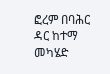ፎረም በባሕር ዳር ከተማ መካሄድ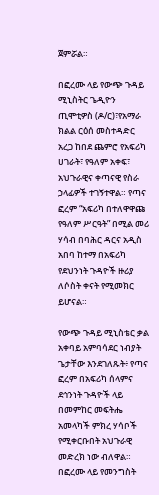ጀምሯል።

በፎረሙ ላይ የውጭ ጉዳይ ሚኒስትር ጌዲዮን ጢሞቲዎስ (ዶ/ር)፣የአማራ ክልል ርዕሰ መስተዳድር አረጋ ከበደ ጨምሮ የአፍሪካ ሀገራት፣ የዓለም አቀፍ፣ አህጉራዊና ቀጣናዊ የስራ ኃላፊዎች ተገኝተዋል። የጣና ፎረም “አፍሪካ በተለዋዋጩ የዓለም ሥርዓት” በሚል መሪ ሃሳብ በባሕር ዳርና አዲስ አበባ ከተማ በአፍሪካ የደህንነት ጉዳዮች ዙሪያ ለሶስት ቀናት የሚመክር ይሆናል።

የውጭ ጉዳይ ሚኒስቴር ቃል አቀባይ አምባሳደር ነብያት ጌታቸው እንደገለጹት፥ የጣና ፎረም በአፍሪካ ሰላምና ደኅንነት ጉዳዮች ላይ በመምከር መፍትሔ አመላካች ምክረ ሃሳቦች የሚቀርቡበት አህጉራዊ መድረክ ነው ብለዋል። በፎረሙ ላይ የመንግስት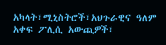አካላት፣ሚኒስትሮች፣አህጉራዊና ዓለም አቀፍ ፖሊሲ አውጪዎች፣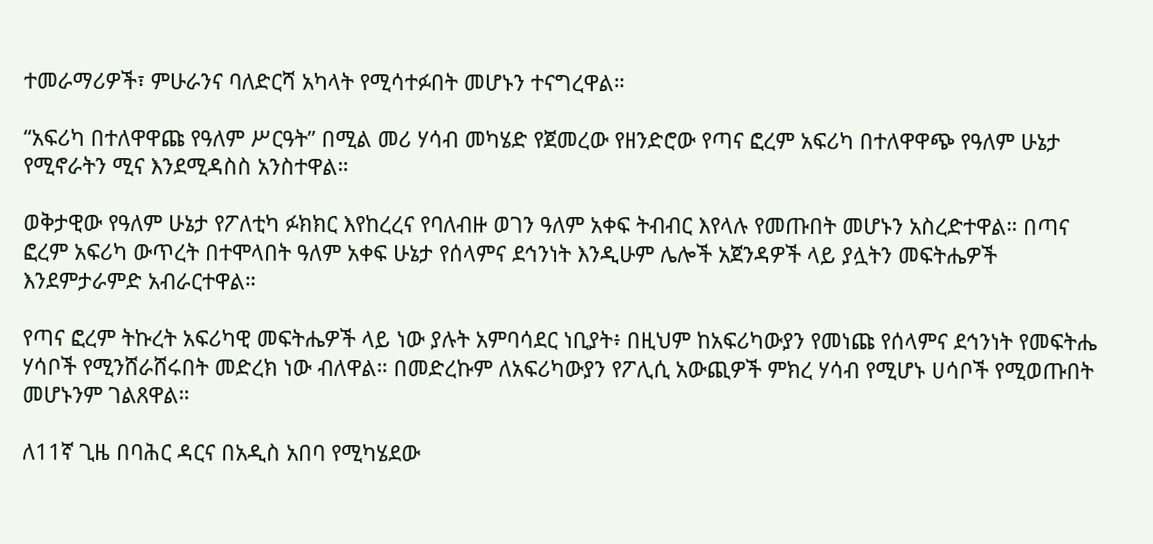ተመራማሪዎች፣ ምሁራንና ባለድርሻ አካላት የሚሳተፉበት መሆኑን ተናግረዋል።

“አፍሪካ በተለዋዋጩ የዓለም ሥርዓት” በሚል መሪ ሃሳብ መካሄድ የጀመረው የዘንድሮው የጣና ፎረም አፍሪካ በተለዋዋጭ የዓለም ሁኔታ የሚኖራትን ሚና እንደሚዳስስ አንስተዋል።

ወቅታዊው የዓለም ሁኔታ የፖለቲካ ፉክክር እየከረረና የባለብዙ ወገን ዓለም አቀፍ ትብብር እየላሉ የመጡበት መሆኑን አስረድተዋል። በጣና ፎረም አፍሪካ ውጥረት በተሞላበት ዓለም አቀፍ ሁኔታ የሰላምና ደኅንነት እንዲሁም ሌሎች አጀንዳዎች ላይ ያሏትን መፍትሔዎች እንደምታራምድ አብራርተዋል።

የጣና ፎረም ትኩረት አፍሪካዊ መፍትሔዎች ላይ ነው ያሉት አምባሳደር ነቢያት፥ በዚህም ከአፍሪካውያን የመነጩ የሰላምና ደኅንነት የመፍትሔ ሃሳቦች የሚንሸራሸሩበት መድረክ ነው ብለዋል። በመድረኩም ለአፍሪካውያን የፖሊሲ አውጪዎች ምክረ ሃሳብ የሚሆኑ ሀሳቦች የሚወጡበት መሆኑንም ገልጸዋል።

ለ11ኛ ጊዜ በባሕር ዳርና በአዲስ አበባ የሚካሄደው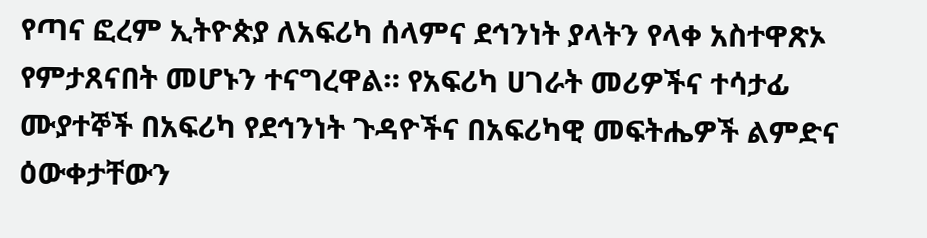የጣና ፎረም ኢትዮጵያ ለአፍሪካ ሰላምና ደኅንነት ያላትን የላቀ አስተዋጽኦ የምታጸናበት መሆኑን ተናግረዋል። የአፍሪካ ሀገራት መሪዎችና ተሳታፊ ሙያተኞች በአፍሪካ የደኅንነት ጉዳዮችና በአፍሪካዊ መፍትሔዎች ልምድና ዕውቀታቸውን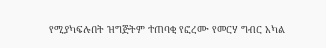የሚያካፍሉበት ዝግጅትም ተጠባቂ የፎረሙ የመርሃ ግብር አካል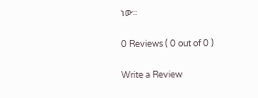ነው።

0 Reviews ( 0 out of 0 )

Write a Review